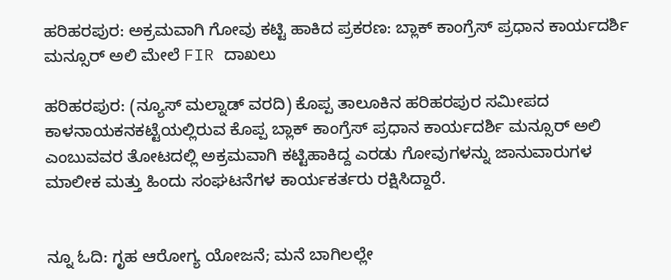ಹರಿಹರಪುರ: ಅಕ್ರಮವಾಗಿ ಗೋವು ಕಟ್ಟಿ ಹಾಕಿದ ಪ್ರಕರಣ: ಬ್ಲಾಕ್ ಕಾಂಗ್ರೆಸ್ ಪ್ರಧಾನ ಕಾರ್ಯದರ್ಶಿ ಮನ್ಸೂರ್ ಅಲಿ ಮೇಲೆ FIR ದಾಖಲು

ಹರಿಹರಪುರ: (ನ್ಯೂಸ್ ಮಲ್ನಾಡ್ ವರದಿ) ಕೊಪ್ಪ ತಾಲೂಕಿನ ಹರಿಹರಪುರ ಸಮೀಪದ ಕಾಳನಾಯಕನಕಟ್ಟೆಯಲ್ಲಿರುವ ಕೊಪ್ಪ ಬ್ಲಾಕ್ ಕಾಂಗ್ರೆಸ್ ಪ್ರಧಾನ ಕಾರ್ಯದರ್ಶಿ ಮನ್ಸೂರ್ ಅಲಿ ಎಂಬುವವರ ತೋಟದಲ್ಲಿ ಅಕ್ರಮವಾಗಿ ಕಟ್ಟಿಹಾಕಿದ್ದ ಎರಡು ಗೋವುಗಳನ್ನು ಜಾನುವಾರುಗಳ ಮಾಲೀಕ ಮತ್ತು ಹಿಂದು ಸಂಘಟನೆಗಳ ಕಾರ್ಯಕರ್ತರು ರಕ್ಷಿಸಿದ್ದಾರೆ.


ನ್ನೂ ಓದಿ: ಗೃಹ ಆರೋಗ್ಯ ಯೋಜನೆ; ಮನೆ ಬಾಗಿಲಲ್ಲೇ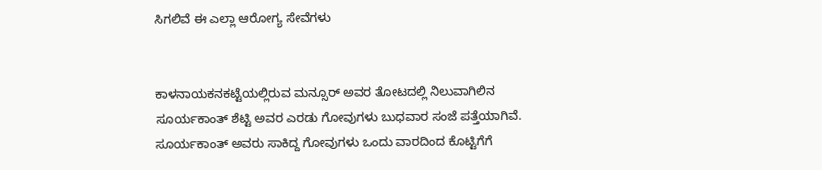ಸಿಗಲಿವೆ ಈ ಎಲ್ಲಾ ಆರೋಗ್ಯ ಸೇವೆಗಳು


ಕಾಳನಾಯಕನಕಟ್ಟೆಯಲ್ಲಿರುವ ಮನ್ಸೂರ್ ಅವರ ತೋಟದಲ್ಲಿ ನಿಲುವಾಗಿಲಿನ ಸೂರ್ಯಕಾಂತ್ ಶೆಟ್ಟಿ ಅವರ ಎರಡು ಗೋವುಗಳು ಬುಧವಾರ ಸಂಜೆ ಪತ್ತೆಯಾಗಿವೆ. ಸೂರ್ಯಕಾಂತ್ ಅವರು ಸಾಕಿದ್ದ ಗೋವುಗಳು ಒಂದು ವಾರದಿಂದ ಕೊಟ್ಟಿಗೆಗೆ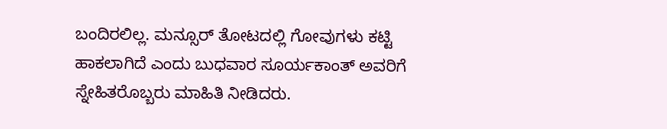ಬಂದಿರಲಿಲ್ಲ. ಮನ್ಸೂರ್ ತೋಟದಲ್ಲಿ ಗೋವುಗಳು ಕಟ್ಟಿ ಹಾಕಲಾಗಿದೆ ಎಂದು ಬುಧವಾರ ಸೂರ್ಯಕಾಂತ್ ಅವರಿಗೆ ಸ್ನೇಹಿತರೊಬ್ಬರು ಮಾಹಿತಿ ನೀಡಿದರು.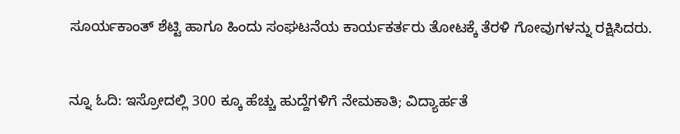ಸೂರ್ಯಕಾಂತ್ ಶೆಟ್ಟಿ ಹಾಗೂ ಹಿಂದು ಸಂಘಟನೆಯ ಕಾರ್ಯಕರ್ತರು ತೋಟಕ್ಕೆ ತೆರಳಿ ಗೋವುಗಳನ್ನು ರಕ್ಷಿಸಿದರು.


ನ್ನೂ ಓದಿ: ಇಸ್ರೋದಲ್ಲಿ 300 ಕ್ಕೂ ಹೆಚ್ಚು ಹುದ್ದೆಗಳಿಗೆ ನೇಮಕಾತಿ; ವಿದ್ಯಾರ್ಹತೆ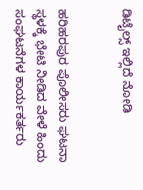ಡಿಟೈಲ್ಸ್‌ ಇಲ್ಲಿದೆ ನೋಡಿ


ಹರಿಹರಪುರ ಪೊಲೀಸರು ಘಟನಾ ಸ್ಥಳಕ್ಕೆ ಭೇಟಿ ನೀಡಿದ ವೇಳೆ ಹಿಂದು ಸಂಘಟನೆಗಳ ಕಾರ್ಯಕರ್ತರು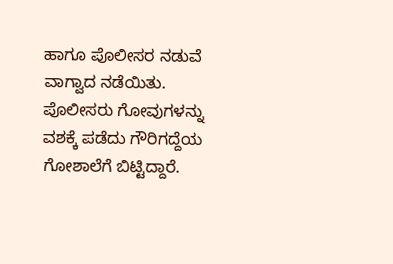ಹಾಗೂ ಪೊಲೀಸರ ನಡುವೆ ವಾಗ್ವಾದ ನಡೆಯಿತು. ಪೊಲೀಸರು ಗೋವುಗಳನ್ನು ವಶಕ್ಕೆ ಪಡೆದು ಗೌರಿಗದ್ದೆಯ ಗೋಶಾಲೆಗೆ ಬಿಟ್ಟಿದ್ದಾರೆ.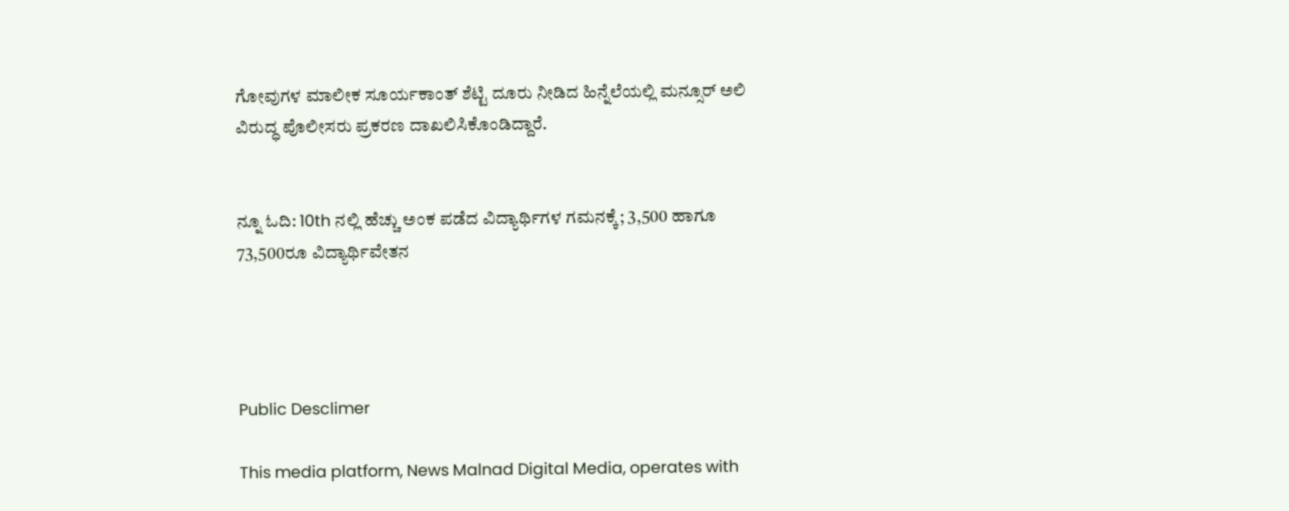ಗೋವುಗಳ ಮಾಲೀಕ ಸೂರ್ಯಕಾಂತ್ ಶೆಟ್ಟಿ ದೂರು ನೀಡಿದ ಹಿನ್ನೆಲೆಯಲ್ಲಿ ಮನ್ಸೂರ್ ಅಲಿ ವಿರುದ್ಧ ಪೊಲೀಸರು ಪ್ರಕರಣ ದಾಖಲಿಸಿಕೊಂಡಿದ್ದಾರೆ.


ನ್ನೂ ಓದಿ: 10th ನಲ್ಲಿ ಹೆಚ್ಚು ಅಂಕ ಪಡೆದ ವಿದ್ಯಾರ್ಥಿಗಳ ಗಮನಕ್ಕೆ; 3,500 ಹಾಗೂ 73,500ರೂ ವಿದ್ಯಾರ್ಥಿವೇತನ




Public Desclimer

This media platform, News Malnad Digital Media, operates with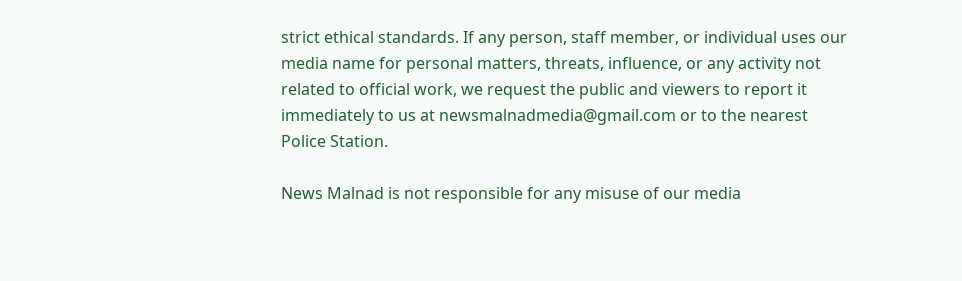strict ethical standards. If any person, staff member, or individual uses our media name for personal matters, threats, influence, or any activity not related to official work, we request the public and viewers to report it immediately to us at newsmalnadmedia@gmail.com or to the nearest Police Station.

News Malnad is not responsible for any misuse of our media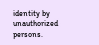identity by unauthorized persons.